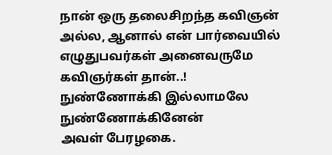நான் ஒரு தலைசிறந்த கவிஞன் அல்ல, ஆனால் என் பார்வையில் எழுதுபவர்கள் அனைவருமே கவிஞர்கள் தான்..!
நுண்ணோக்கி இல்லாமலே நுண்ணோக்கினேன்
அவள் பேரழகை.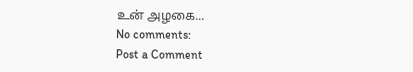உன் அழகை...
No comments:
Post a Comment